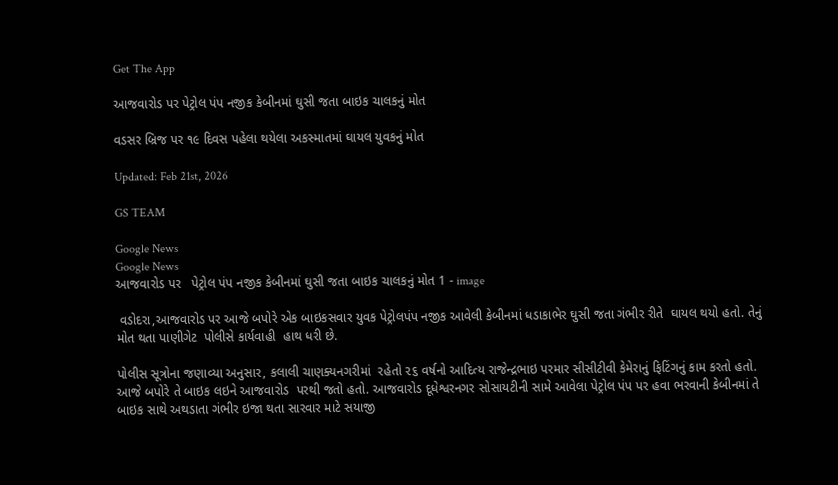Get The App

આજવારોડ પર પેટ્રોલ પંપ નજીક કેબીનમાં ઘુસી જતા બાઇક ચાલકનું મોત

વડસર બ્રિજ પર ૧૯ દિવસ પહેલા થયેલા અકસ્માતમાં ઘાયલ યુવકનું મોત

Updated: Feb 21st, 2026

GS TEAM

Google News
Google News
આજવારોડ પર   પેટ્રોલ પંપ નજીક કેબીનમાં ઘુસી જતા બાઇક ચાલકનું મોત 1 - image

 વડોદરા,આજવારોડ પર આજે બપોરે એક બાઇકસવાર યુવક પેટ્રોલપંપ નજીક આવેલી કેબીનમાં ધડાકાભેર ઘુસી જતા ગંભીર રીતે  ઘાયલ થયો હતો. તેનું મોત થતા પાણીગેટ  પોલીસે કાર્યવાહી  હાથ ધરી છે.

પોલીસ સૂત્રોના જણાવ્યા અનુસાર, કલાલી ચાણક્યનગરીમાં  રહેતો ૨૬ વર્ષનો આદિત્ય રાજેન્દ્રભાઇ પરમાર સીસીટીવી કેમેરાનું ફિટિંગનું કામ કરતો હતો. આજે બપોરે તે બાઇક લઇને આજવારોડ  પરથી જતો હતો. આજવારોડ દૂધેશ્વરનગર સોસાયટીની સામે આવેલા પેટ્રોલ પંપ પર હવા ભરવાની કેબીનમાં તે બાઇક સાથે અથડાતા ગંભીર ઇજા થતા સારવાર માટે સયાજી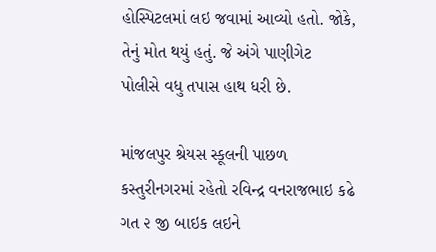હોસ્પિટલમાં લઇ જવામાં આવ્યો હતો. જોકે, તેનું મોત થયું હતું. જે અંગે પાણીગેટ  પોલીસે વધુ તપાસ હાથ ધરી છે.

માંજલપુર શ્રેયસ સ્કૂલની પાછળ કસ્તુરીનગરમાં રહેતો રવિન્દ્ર વનરાજભાઇ કઢે ગત ૨ જી બાઇક લઇને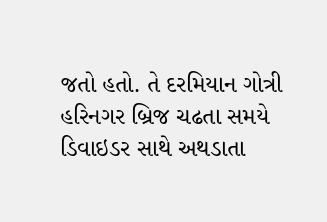જતો હતો. તે દરમિયાન ગોત્રી હરિનગર બ્રિજ ચઢતા સમયે ડિવાઇડર સાથે અથડાતા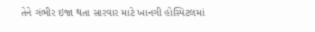તેને ગંભીર ઇજા થતા સારવાર માટે ખાનગી હોસ્પિટલમાં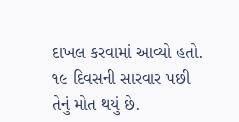દાખલ કરવામાં આવ્યો હતો. ૧૯ દિવસની સારવાર પછી તેનું મોત થયું છે.